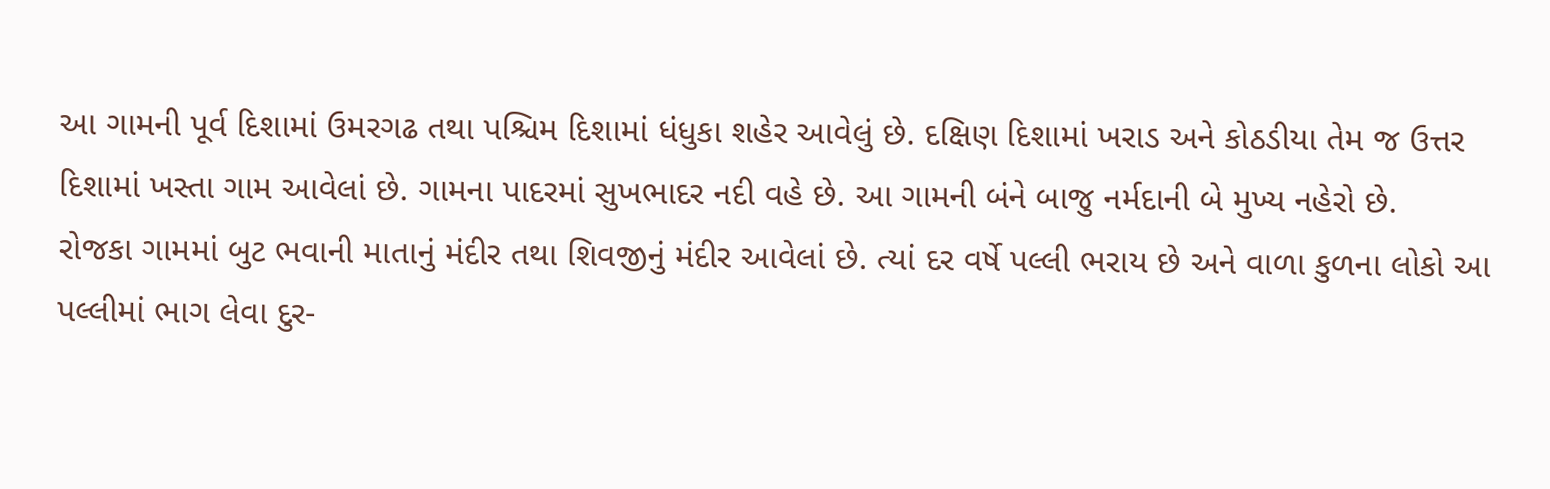આ ગામની પૂર્વ દિશામાં ઉમરગઢ તથા પશ્ચિમ દિશામાં ધંધુકા શહેર આવેલું છે. દક્ષિણ દિશામાં ખરાડ અને કોઠડીયા તેમ જ ઉત્તર દિશામાં ખસ્તા ગામ આવેલાં છે. ગામના પાદરમાં સુખભાદર નદી વહે છે. આ ગામની બંને બાજુ નર્મદાની બે મુખ્ય નહેરો છે.
રોજકા ગામમાં બુટ ભવાની માતાનું મંદીર તથા શિવજીનું મંદીર આવેલાં છે. ત્યાં દર વર્ષે પલ્લી ભરાય છે અને વાળા કુળના લોકો આ પલ્લીમાં ભાગ લેવા દુર-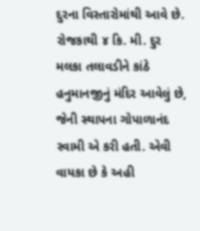દુરના વિસ્તારોમાંથી આવે છે. રોજકાથી ૪ કિ. મી. દુર મલકા તલાવડીને કાંઠે હનુમાનજીનું મંદિર આવેલું છે, જેની સ્થાપના ગોપાળાનંદ સ્વામી એ કરી હતી. એવી વાયકા છે કે અહી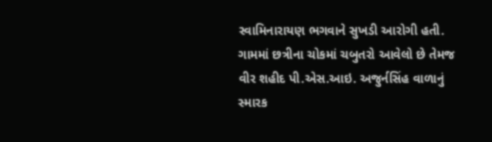સ્વામિનારાયણ ભગવાને સુખડી આરોગી હતી. ગામમાં છત્રીના ચોકમાં ચબુતરો આવેલો છે તેમજ વીર શહીદ પી.એસ.આઇ. અજુર્નસિંહ વાળાનું સ્મારક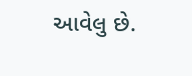આવેલુ છે.